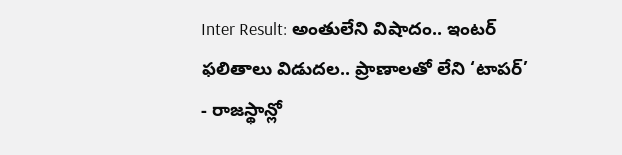Inter Result: అంతులేని విషాదం.. ఇంటర్ ఫలితాలు విడుదల.. ప్రాణాలతో లేని ‘టాపర్’
- రాజస్థాన్లో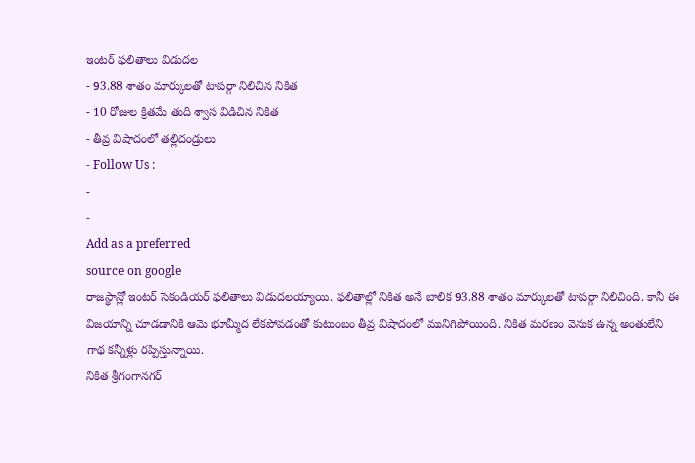ఇంటర్ ఫలితాలు విడుదల
- 93.88 శాతం మార్కులతో టాపర్గా నిలిచిన నికిత
- 10 రోజుల క్రితమే తుది శ్వాస విడిచిన నికిత
- తీవ్ర విషాదంలో తల్లిదండ్రులు
- Follow Us :
-
-
Add as a preferred
source on google
రాజస్థాన్లో ఇంటర్ సెకండియర్ ఫలితాలు విడుదలయ్యాయి. ఫలితాల్లో నికిత అనే బాలిక 93.88 శాతం మార్కులతో టాపర్గా నిలిచింది. కానీ ఈ విజయాన్ని చూడడానికి ఆమె భూమ్మీద లేకపోవడంతో కుటుంబం తీవ్ర విషాదంలో మునిగిపోయింది. నికిత మరణం వెనుక ఉన్న అంతులేని గాథ కన్నీళ్లు రప్పిస్తున్నాయి.
నికిత శ్రీగంగానగర్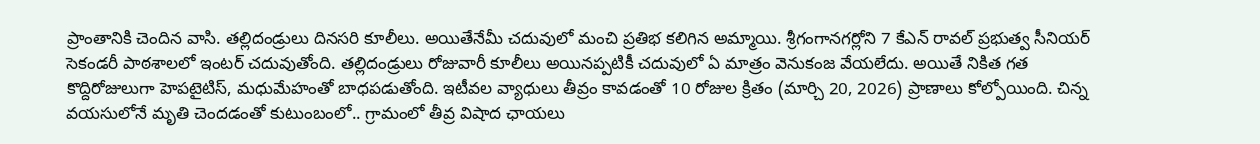ప్రాంతానికి చెందిన వాసి. తల్లిదండ్రులు దినసరి కూలీలు. అయితేనేమీ చదువులో మంచి ప్రతిభ కలిగిన అమ్మాయి. శ్రీగంగానగర్లోని 7 కేఎన్ రావల్ ప్రభుత్వ సీనియర్ సెకండరీ పాఠశాలలో ఇంటర్ చదువుతోంది. తల్లిదండ్రులు రోజువారీ కూలీలు అయినప్పటికీ చదువులో ఏ మాత్రం వెనుకంజ వేయలేదు. అయితే నికిత గత కొద్దిరోజులుగా హెపటైటిస్, మధుమేహంతో బాధపడుతోంది. ఇటీవల వ్యాధులు తీవ్రం కావడంతో 10 రోజుల క్రితం (మార్చి 20, 2026) ప్రాణాలు కోల్పోయింది. చిన్న వయసులోనే మృతి చెందడంతో కుటుంబంలో.. గ్రామంలో తీవ్ర విషాద ఛాయలు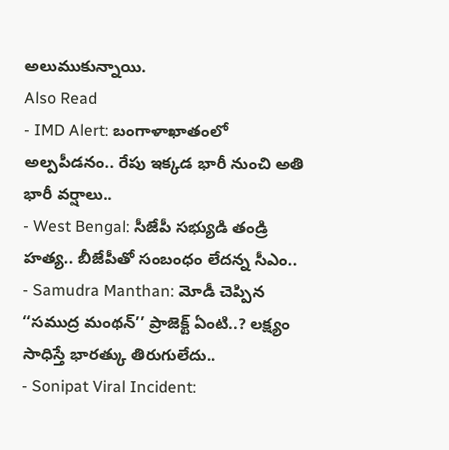అలుముకున్నాయి.
Also Read
- IMD Alert: బంగాళాఖాతంలో అల్పపీడనం.. రేపు ఇక్కడ భారీ నుంచి అతి భారీ వర్షాలు..
- West Bengal: సీజేపీ సభ్యుడి తండ్రి హత్య.. బీజేపీతో సంబంధం లేదన్న సీఎం..
- Samudra Manthan: మోడీ చెప్పిన ‘‘సముద్ర మంథన్’’ ప్రాజెక్ట్ ఏంటి..? లక్ష్యం సాధిస్తే భారత్కు తిరుగులేదు..
- Sonipat Viral Incident: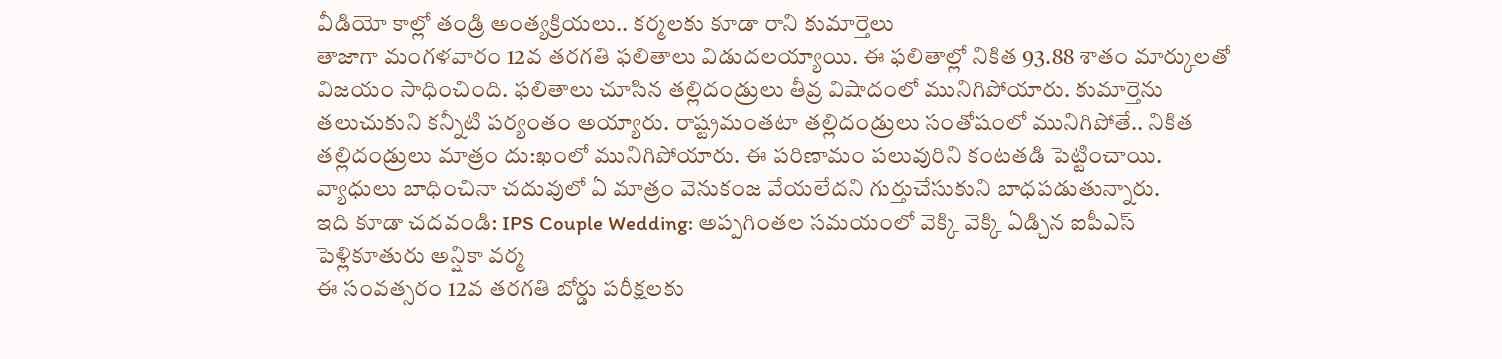వీడియో కాల్లో తండ్రి అంత్యక్రియలు.. కర్మలకు కూడా రాని కుమార్తెలు
తాజాగా మంగళవారం 12వ తరగతి ఫలితాలు విడుదలయ్యాయి. ఈ ఫలితాల్లో నికిత 93.88 శాతం మార్కులతో విజయం సాధించింది. ఫలితాలు చూసిన తల్లిదండ్రులు తీవ్ర విషాదంలో మునిగిపోయారు. కుమార్తెను తలుచుకుని కన్నీటి పర్యంతం అయ్యారు. రాష్ట్రమంతటా తల్లిదండ్రులు సంతోషంలో మునిగిపోతే.. నికిత తల్లిదండ్రులు మాత్రం దు:ఖంలో మునిగిపోయారు. ఈ పరిణామం పలువురిని కంటతడి పెట్టించాయి. వ్యాధులు బాధించినా చదువులో ఏ మాత్రం వెనుకంజ వేయలేదని గుర్తుచేసుకుని బాధపడుతున్నారు.
ఇది కూడా చదవండి: IPS Couple Wedding: అప్పగింతల సమయంలో వెక్కి వెక్కి ఏడ్చిన ఐపీఎస్ పెళ్లికూతురు అన్షికా వర్మ
ఈ సంవత్సరం 12వ తరగతి బోర్డు పరీక్షలకు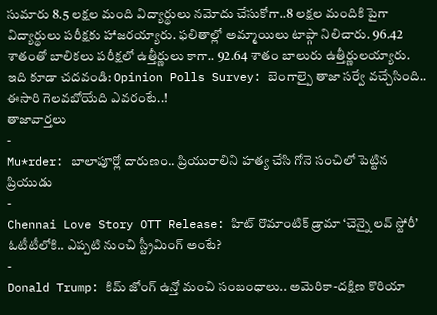సుమారు 8.5 లక్షల మంది విద్యార్థులు నమోదు చేసుకోగా..8 లక్షల మందికి పైగా విద్యార్థులు పరీక్షకు హాజరయ్యారు. ఫలితాల్లో అమ్మాయిలు టాప్గా నిలిచారు. 96.42 శాతంతో బాలికలు పరీక్షలో ఉత్తీర్ణులు కాగా.. 92.64 శాతం బాలురు ఉత్తీర్ణులయ్యారు.
ఇది కూడా చదవండి: Opinion Polls Survey: బెంగాల్పై తాజా సర్వే వచ్చేసింది.. ఈసారి గెలవబోయేది ఎవరంటే..!
తాజావార్తలు
-
Mu*rder: బాలాపూర్లో దారుణం.. ప్రియురాలిని హత్య చేసి గోనె సంచిలో పెట్టిన ప్రియుడు
-
Chennai Love Story OTT Release: హిట్ రొమాంటిక్ డ్రామా ‘చెన్నై లవ్ స్టోరీ’ ఓటీటీలోకి.. ఎప్పటి నుంచి స్ట్రీమింగ్ అంటే?
-
Donald Trump: కిమ్ జోంగ్ ఉన్తో మంచి సంబంధాలు.. అమెరికా-దక్షిణ కొరియా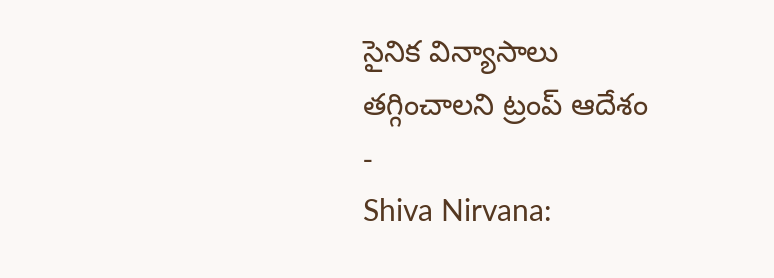సైనిక విన్యాసాలు తగ్గించాలని ట్రంప్ ఆదేశం
-
Shiva Nirvana: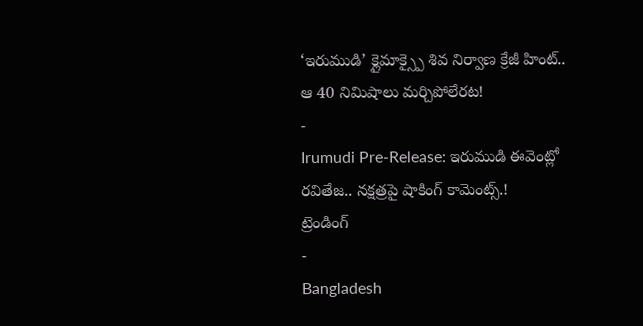‘ఇరుముడి’ క్లైమాక్స్పై శివ నిర్వాణ క్రేజీ హింట్.. ఆ 40 నిమిషాలు మర్చిపోలేరట!
-
Irumudi Pre-Release: ఇరుముడి ఈవెంట్లో రవితేజ.. నక్షత్రపై షాకింగ్ కామెంట్స్.!
ట్రెండింగ్
-
Bangladesh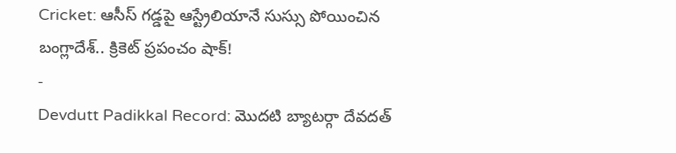Cricket: ఆసీస్ గడ్డపై ఆస్ట్రేలియానే సుస్సు పోయించిన బంగ్లాదేశ్.. క్రికెట్ ప్రపంచం షాక్!
-
Devdutt Padikkal Record: మొదటి బ్యాటర్గా దేవదత్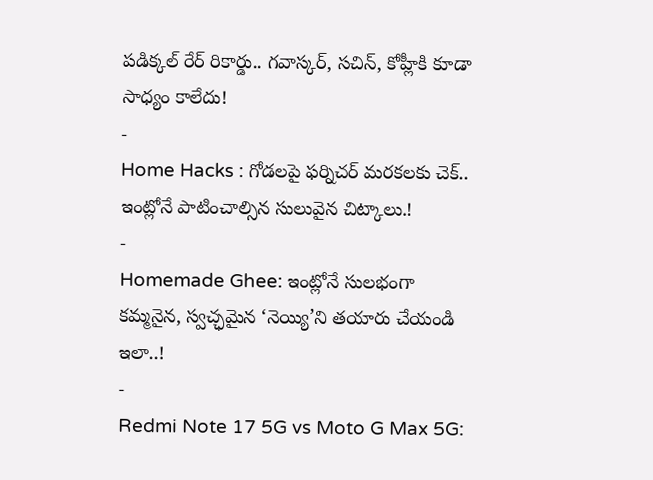పడిక్కల్ రేర్ రికార్డు.. గవాస్కర్, సచిన్, కోహ్లీకి కూడా సాధ్యం కాలేదు!
-
Home Hacks : గోడలపై ఫర్నిచర్ మరకలకు చెక్.. ఇంట్లోనే పాటించాల్సిన సులువైన చిట్కాలు.!
-
Homemade Ghee: ఇంట్లోనే సులభంగా కమ్మనైన, స్వచ్ఛమైన ‘నెయ్యి’ని తయారు చేయండి ఇలా..!
-
Redmi Note 17 5G vs Moto G Max 5G: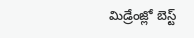మిడ్రేంజ్లో బెస్ట్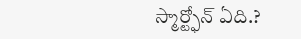స్మార్ట్ఫోన్ ఏది.?